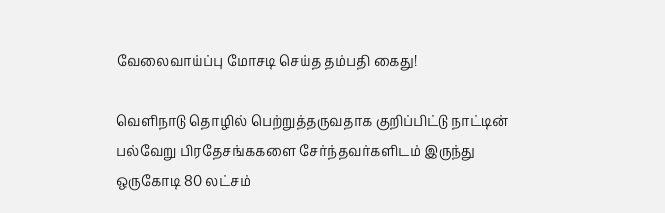வேலைவாய்ப்பு மோசடி செய்த தம்பதி கைது!

வெளிநாடு தொழில் பெற்றுத்தருவதாக குறிப்பிட்டு நாட்டின் பல்வேறு பிரதேசங்ககளை சேர்ந்தவர்களிடம் இருந்து ஒருகோடி 80 லட்சம்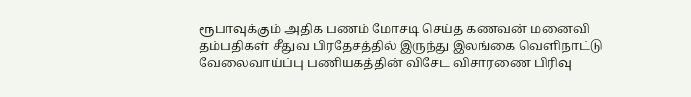ரூபாவுக்கும் அதிக பணம் மோசடி செய்த கணவன் மனைவி தம்பதிகள் சீதுவ பிரதேசத்தில் இருந்து இலங்கை வெளிநாட்டு வேலைவாய்ப்பு பணியகத்தின் விசேட விசாரணை பிரிவு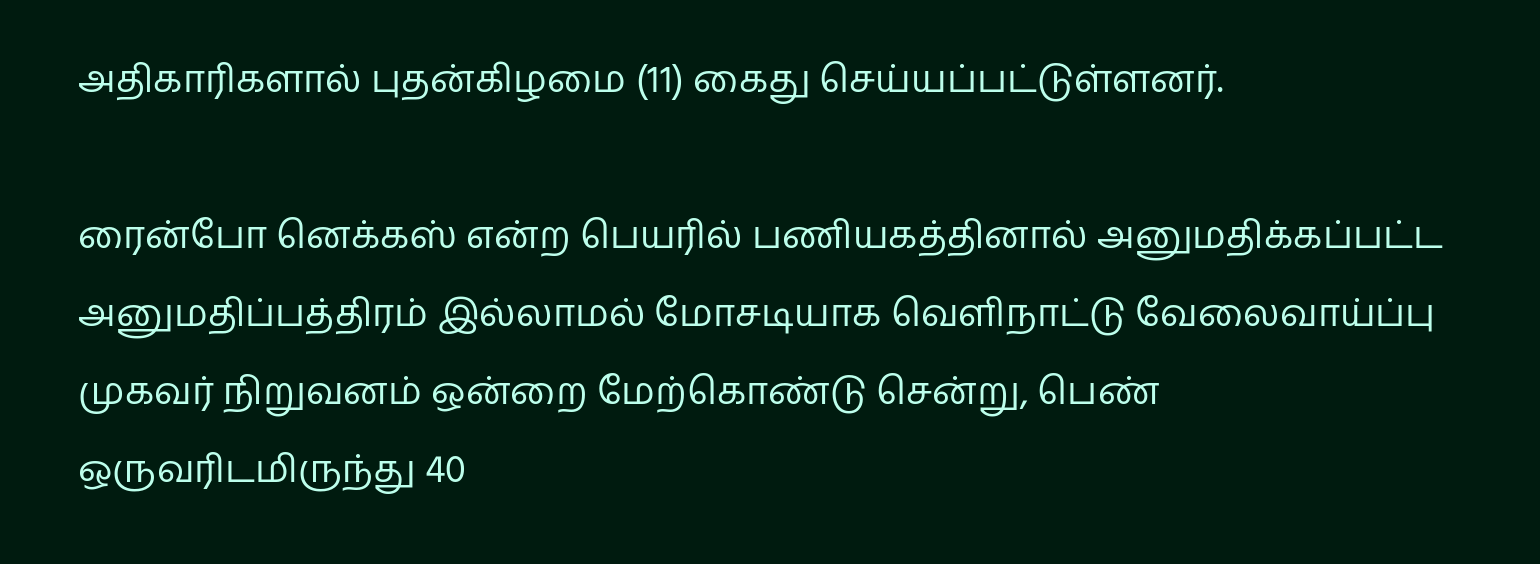அதிகாரிகளால் புதன்கிழமை (11) கைது செய்யப்பட்டுள்ளனர்.

ரைன்போ னெக்கஸ் என்ற பெயரில் பணியகத்தினால் அனுமதிக்கப்பட்ட அனுமதிப்பத்திரம் இல்லாமல் மோசடியாக வெளிநாட்டு வேலைவாய்ப்பு முகவர் நிறுவனம் ஒன்றை மேற்கொண்டு சென்று, பெண் ஒருவரிடமிருந்து 40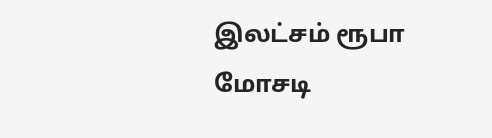இலட்சம் ரூபா மோசடி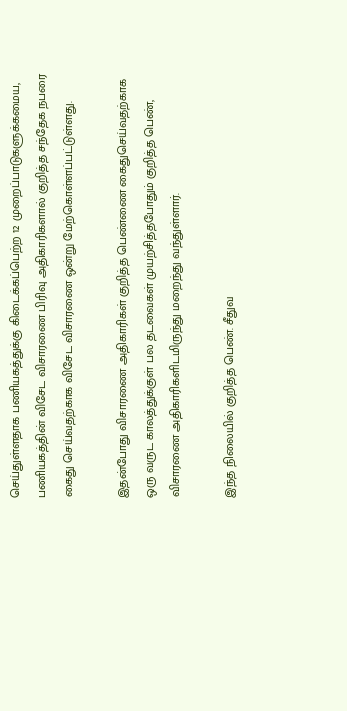செய்துள்ளதாக பணியகத்துக்கு கிடைக்கப்பெற்ற 12 முறைப்பாடுகளுக்கமைய, பணியகத்தின் விசேட விசாரணை பிரிவு அதிகாரிகளால் குறித்த சந்தேக நபரை கைது செய்வதற்காக விசேட விசாரணை ஒன்று மேற்கொள்ளப்பட்டுள்ளது.

இதன்போது விசாரணை அதிகாரிகள் குறித்த பெண்ணை கைதுசெய்வதற்காக ஒரு வருட காலத்துக்குள் பல தடவைகள் முயற்சித்தபோதும் குறித்த பெண், விசாரணை அதிகாரிகளிடமிருந்து மறைந்து வந்துள்ளார்.

இந்த நிலையில் குறித்த பெண். சீதுவ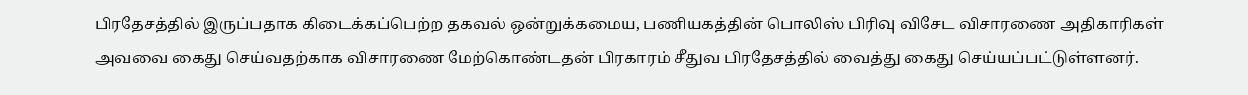பிரதேசத்தில் இருப்பதாக கிடைக்கப்பெற்ற தகவல் ஒன்றுக்கமைய, பணியகத்தின் பொலிஸ் பிரிவு விசேட விசாரணை அதிகாரிகள் அவவை கைது செய்வதற்காக விசாரணை மேற்கொண்டதன் பிரகாரம் சீதுவ பிரதேசத்தில் வைத்து கைது செய்யப்பட்டுள்ளனர்.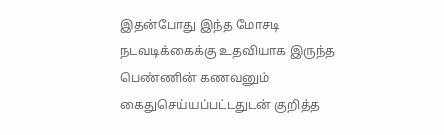இதன்போது இந்த மோசடி நடவடிக்கைக்கு உதவியாக இருந்த பெண்ணின் கணவனும் கைதுசெய்யப்பட்டதுடன் குறித்த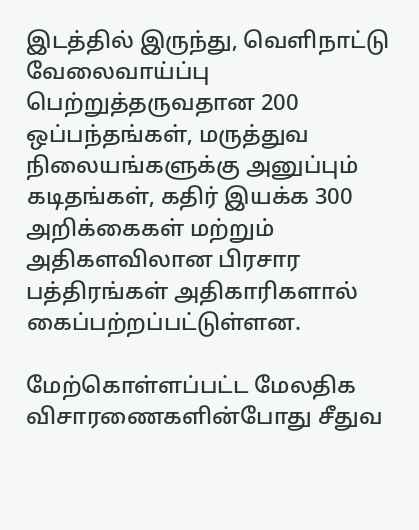இடத்தில் இருந்து, வெளிநாட்டு வேலைவாய்ப்பு பெற்றுத்தருவதான 200 ஒப்பந்தங்கள், மருத்துவ நிலையங்களுக்கு அனுப்பும் கடிதங்கள், கதிர் இயக்க 300 அறிக்கைகள் மற்றும் அதிகளவிலான பிரசார பத்திரங்கள் அதிகாரிகளால் கைப்பற்றப்பட்டுள்ளன.

மேற்கொள்ளப்பட்ட மேலதிக விசாரணைகளின்போது சீதுவ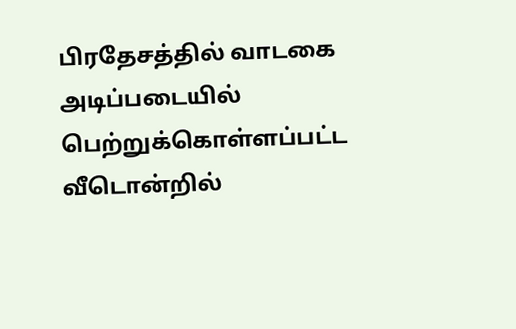பிரதேசத்தில் வாடகை அடிப்படையில் பெற்றுக்கொள்ளப்பட்ட வீடொன்றில்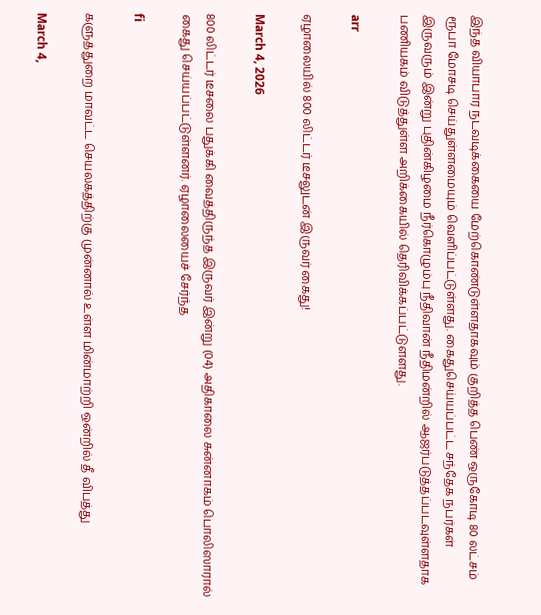இந்த வியாபார நடவடிக்கையை மேற்கொண்டுள்ளதாகவும் குறித்த பெண் ஒருகோடி 80 லட்சம் ரூபா மோசடி செய்துள்ளமையும் வெளிப்பட்டுள்ளது. கைதுசெய்யப்பட்ட சந்தேக நபர்கள் இருவரும் இன்று புதின்கிழமை நீர்கொழும்பு நீதிவான் நீதிமன்றில் ஆஜர்படுத்தப்படவுள்ளதாக பணியகம் விடுத்துள்ள அறிக்கையில் தெரிவிக்கப்பட்டுளளது.

arr

ஏழாலையில் 800 லிட்டர் டீசலுடன் இருவர் கைது!

March 4, 2026

800 லிட்டர் டீசலை பதுக்கி வைத்திருந்த இருவர் இன்று (04) அதிகாலை சுன்னாகம் பொலிஸாரால் கைது செய்யப்பட்டுள்ளனர். ஏழாலையைச் சேர்ந்த

fi

களுத்துறை மாவட்ட செயலகத்திற்கு முன்னால் உள்ள மின்மாற்றி ஒன்றில் தீ விபத்து

March 4,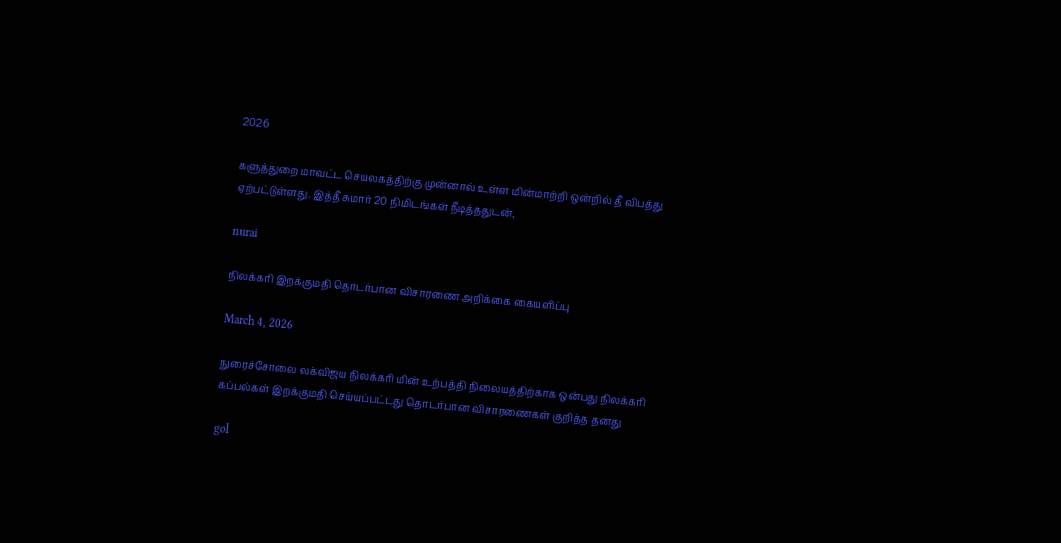2026

களுத்துறை மாவட்ட செயலகத்திற்கு முன்னால் உள்ள மின்மாற்றி ஒன்றில் தீ விபத்து ஏற்பட்டுள்ளது. இத்தீ சுமார் 20 நிமிடங்கள் நீடித்ததுடன்,

nurai

நிலக்கரி இறக்குமதி தொடர்பான விசாரணை அறிக்கை கையளிப்பு

March 4, 2026

நுரைச்சோலை லக்விஜய நிலக்கரி மின் உற்பத்தி நிலையத்திற்காக ஒன்பது நிலக்கரி கப்பல்கள் இறக்குமதி செய்யப்பட்டது தொடர்பான விசாரணைகள் குறித்த தனது

gol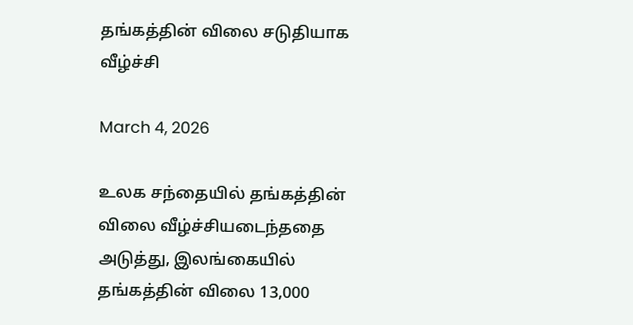தங்கத்தின் விலை சடுதியாக வீழ்ச்சி

March 4, 2026

உலக சந்தையில் தங்கத்தின் விலை வீழ்ச்சியடைந்ததை அடுத்து, இலங்கையில் தங்கத்தின் விலை 13,000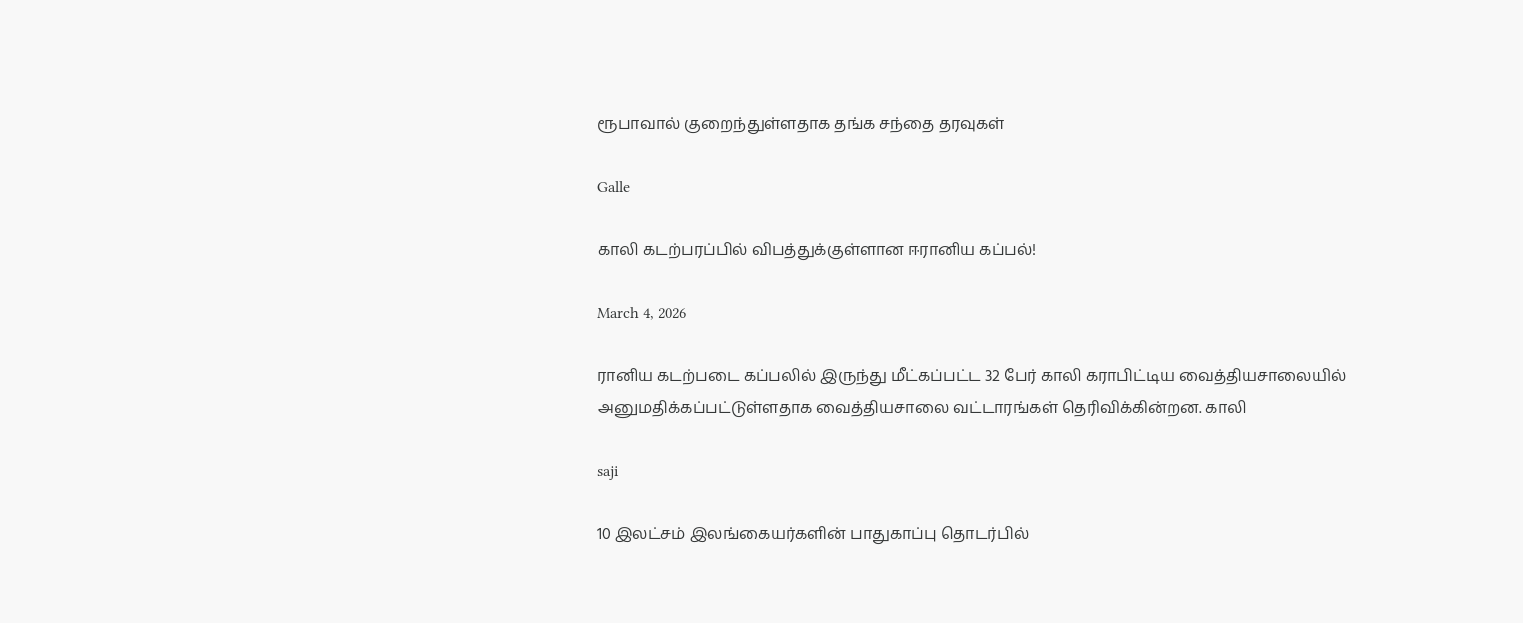ரூபாவால் குறைந்துள்ளதாக தங்க சந்தை தரவுகள்

Galle

காலி கடற்பரப்பில் விபத்துக்குள்ளான ஈரானிய கப்பல்!

March 4, 2026

ரானிய கடற்படை கப்பலில் இருந்து மீட்கப்பட்ட 32 பேர் காலி கராபிட்டிய வைத்தியசாலையில் அனுமதிக்கப்பட்டுள்ளதாக வைத்தியசாலை வட்டாரங்கள் தெரிவிக்கின்றன. காலி

saji

10 இலட்சம் இலங்கையர்களின் பாதுகாப்பு தொடர்பில்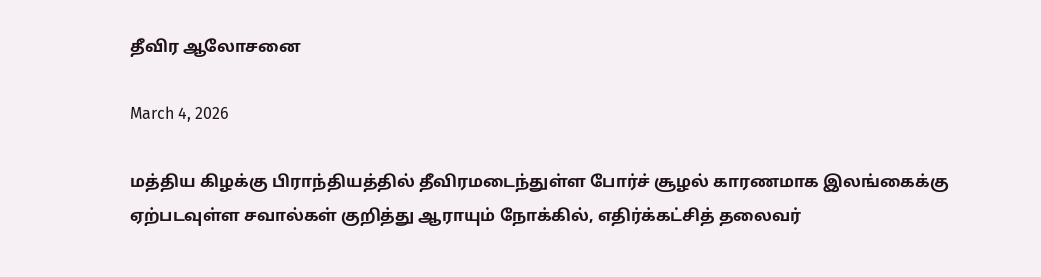தீவிர ஆலோசனை

March 4, 2026

மத்திய கிழக்கு பிராந்தியத்தில் தீவிரமடைந்துள்ள போர்ச் சூழல் காரணமாக இலங்கைக்கு ஏற்படவுள்ள சவால்கள் குறித்து ஆராயும் நோக்கில், எதிர்க்கட்சித் தலைவர்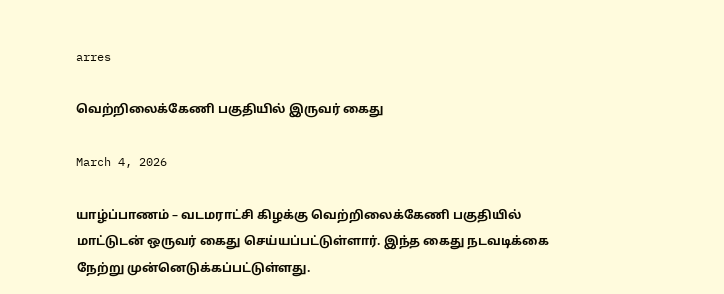arres

வெற்றிலைக்கேணி பகுதியில் இருவர் கைது

March 4, 2026

யாழ்ப்பாணம் – வடமராட்சி கிழக்கு வெற்றிலைக்கேணி பகுதியில் மாட்டுடன் ஒருவர் கைது செய்யப்பட்டுள்ளார். இந்த கைது நடவடிக்கை நேற்று முன்னெடுக்கப்பட்டுள்ளது.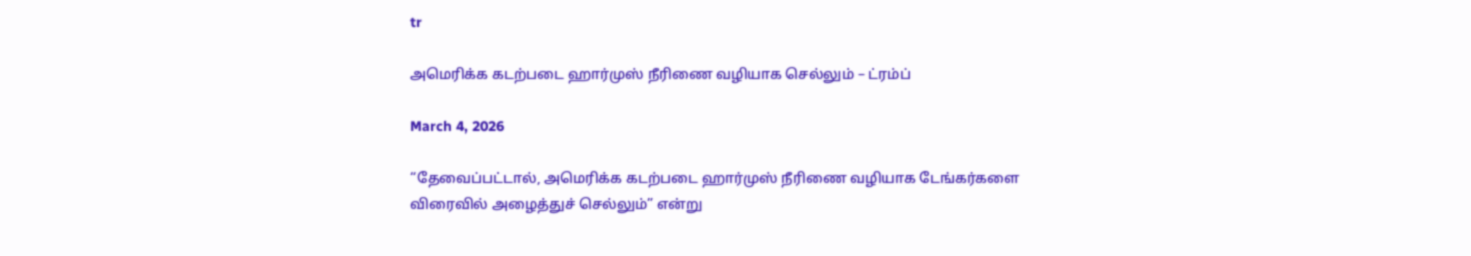tr

அமெரிக்க கடற்படை ஹார்முஸ் நீரிணை வழியாக செல்லும் – ட்ரம்ப்

March 4, 2026

“தேவைப்பட்டால், அமெரிக்க கடற்படை ஹார்முஸ் நீரிணை வழியாக டேங்கர்களை விரைவில் அழைத்துச் செல்லும்” என்று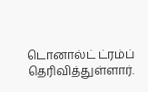டொனால்ட் ட்ரம்ப் தெரிவித்துள்ளார்.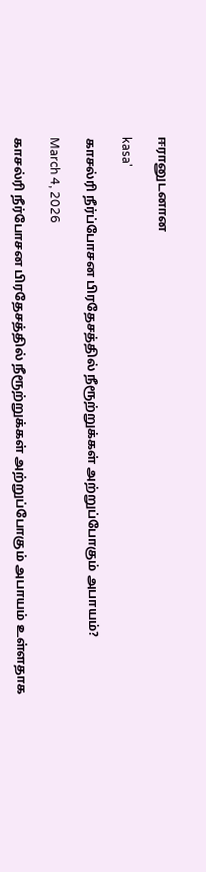ஈரானுடனான

kasa'

காசல்ரி நீர்ப்போசன பிரதேசத்தில் நீரூற்றுக்கள் அற்றுப்போகும் அபாயம்?

March 4, 2026

காசல்ரி நீர்போசன பிரதேசத்தில் நீரூற்றுக்கள் அற்றுப்போகும் அபாயம் உள்ளதாக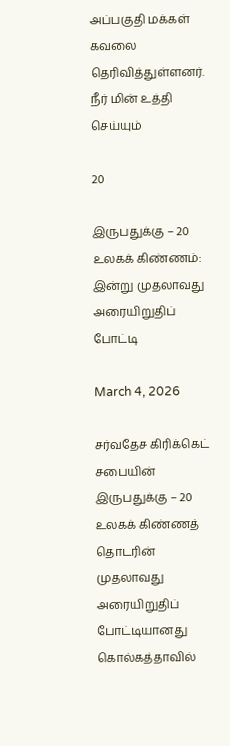அப்பகுதி மக்கள் கவலை தெரிவித்துள்ளனர். நீர் மின் உத்தி செய்யும்

20

இருபதுக்கு – 20 உலகக் கிண்ணம்: இன்று முதலாவது அரையிறுதிப் போட்டி

March 4, 2026

சர்வதேச கிரிக்கெட் சபையின் இருபதுக்கு – 20 உலகக் கிண்ணத் தொடரின் முதலாவது அரையிறுதிப் போட்டியானது கொல்கத்தாவில்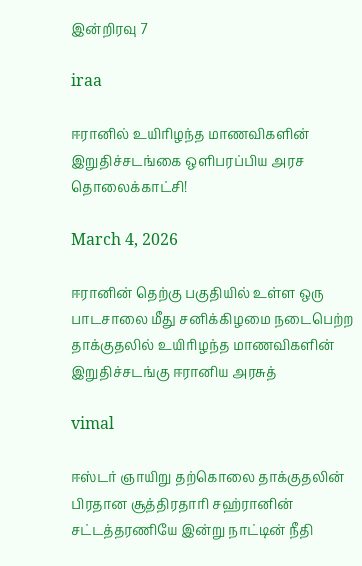இன்றிரவு 7

iraa

ஈரானில் உயிரிழந்த மாணவிகளின் இறுதிச்சடங்கை ஒளிபரப்பிய அரச தொலைக்காட்சி!

March 4, 2026

ஈரானின் தெற்கு பகுதியில் உள்ள ஒரு பாடசாலை மீது சனிக்கிழமை நடைபெற்ற தாக்குதலில் உயிரிழந்த மாணவிகளின் இறுதிச்சடங்கு ஈரானிய அரசுத்

vimal

ஈஸ்டர் ஞாயிறு தற்கொலை தாக்குதலின் பிரதான சூத்திரதாரி சஹ்ரானின் சட்டத்தரணியே இன்று நாட்டின் நீதி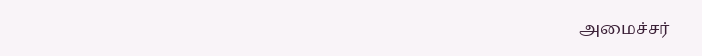அமைச்சர்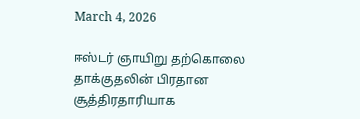March 4, 2026

ஈஸ்டர் ஞாயிறு தற்கொலை தாக்குதலின் பிரதான சூத்திரதாரியாக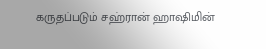கருதப்படும் சஹ்ரான் ஹாஷிமின்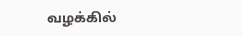வழக்கில்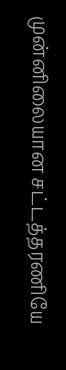முன்னிலையான சட்டத்தரணியே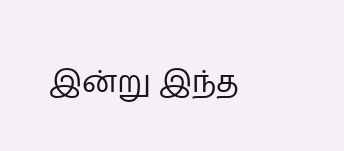இன்று இந்த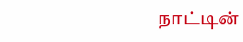நாட்டின்